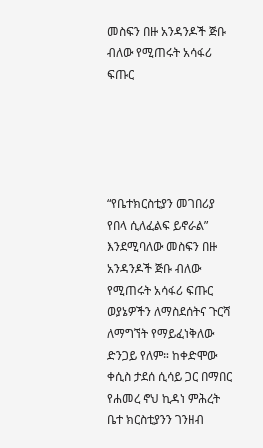መስፍን በዙ አንዳንዶች ጅቡ ብለው የሚጠሩት አሳፋሪ ፍጡር





“የቤተክርስቲያን መገበሪያ የበላ ሲለፈልፍ ይኖራል” እንደሚባለው መስፍን በዙ አንዳንዶች ጅቡ ብለው የሚጠሩት አሳፋሪ ፍጡር ወያኔዎችን ለማስደሰትና ጉርሻ ለማግኘት የማይፈነቅለው ድንጋይ የለም። ከቀድሞው ቀሲስ ታደሰ ሲሳይ ጋር በማበር የሐመረ ኖህ ኪዳነ ምሕረት ቤተ ክርስቲያንን ገንዘብ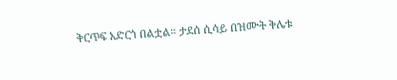ቅርጥፍ አድርጎ በልቷል። ታደሰ ሲሳይ በዝሙት ቅሌቱ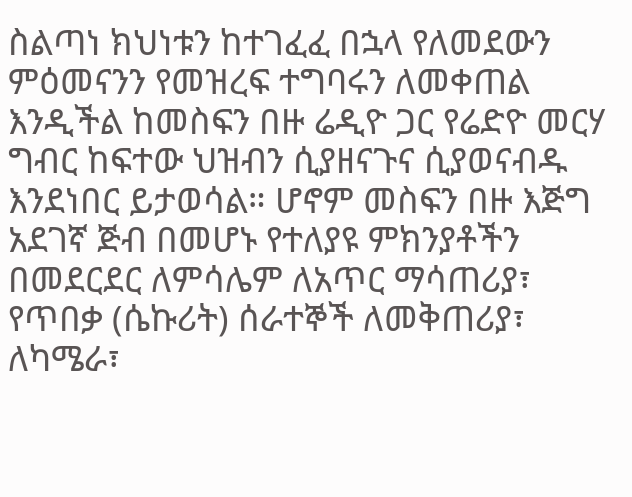ስልጣነ ክህነቱን ከተገፈፈ በኋላ የለመደውን ምዕመናንን የመዝረፍ ተግባሩን ለመቀጠል እንዲችል ከመስፍን በዙ ሬዲዮ ጋር የሬድዮ መርሃ ግብር ከፍተው ህዝብን ሲያዘናጉና ሲያወናብዱ እንደነበር ይታወሳል። ሆኖም መስፍን በዙ እጅግ አደገኛ ጅብ በመሆኑ የተለያዩ ምክንያቶችን በመደርደር ለምሳሌም ለአጥር ማሳጠሪያ፣ የጥበቃ (ሴኩሪት) ሰራተኞች ለመቅጠሪያ፣ ለካሜራ፣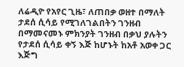ለሬዲዮ የአየር ጊዜ፣ ለጠበቃ ወዘተ በማለት ታደሰ ሲሳይ የሚገለገልበትን ገንዘብ በማመናመኑ ምክንያት ገንዘብ በቃህ ያሉትን የታደሰ ሲሳይ ቀኝ እጅ ከሆኑት ከአቶ አወቀ ጋር እጅግ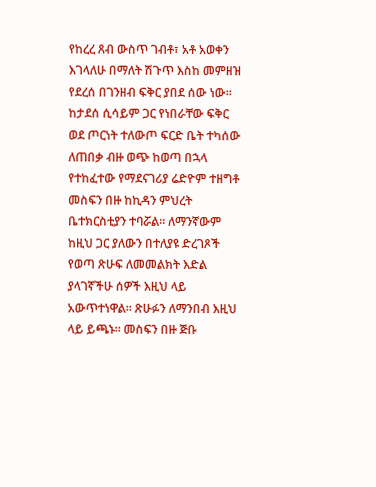የከረረ ጸብ ውስጥ ገብቶ፣ አቶ አወቀን እገላለሁ በማለት ሽጉጥ እስከ መምዘዝ የደረሰ በገንዘብ ፍቅር ያበደ ሰው ነው። ከታደሰ ሲሳይም ጋር የነበራቸው ፍቅር ወደ ጦርነት ተለውጦ ፍርድ ቤት ተካሰው ለጠበቃ ብዙ ወጭ ከወጣ በኋላ የተከፈተው የማደናገሪያ ሬድዮም ተዘግቶ መስፍን በዙ ከኪዳን ምህረት ቤተክርስቲያን ተባሯል። ለማንኛውም ከዚህ ጋር ያለውን በተለያዩ ድረገጾች የወጣ ጽሁፍ ለመመልክት እድል ያላገኛችሁ ሰዎች እዚህ ላይ አውጥተነዋል። ጽሁፉን ለማንበብ እዚህ ላይ ይጫኑ። መስፍን በዙ ጅቡ